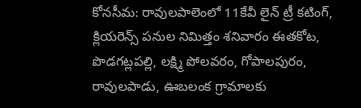కోనసీమ: రావులపాలెంలో 11కేవీ లైన్ ట్రీ కటింగ్, క్లియరెన్స్ పనుల నిమిత్తం శనివారం ఈతకోట, పొడగట్లపల్లి, లక్ష్మి పోలవరం, గోపాలపురం, రావులపాడు, ఊబలంక గ్రామాలకు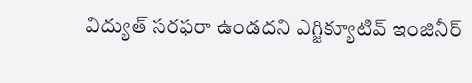విద్యుత్ సరఫరా ఉండదని ఎగ్జిక్యూటివ్ ఇంజినీర్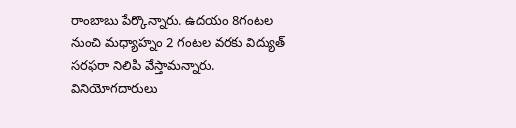రాంబాబు పేర్కొన్నారు. ఉదయం 8గంటల నుంచి మధ్యాహ్నం 2 గంటల వరకు విద్యుత్ సరఫరా నిలిపి వేస్తామన్నారు. వినియోగదారులు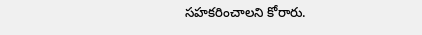సహకరించాలని కోరారు.